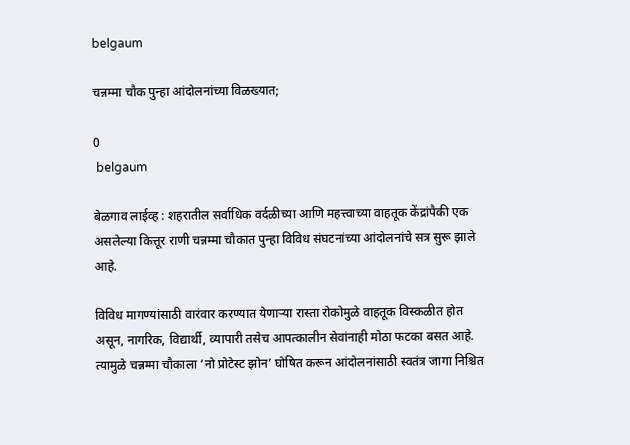belgaum

चन्नम्मा चौक पुन्हा आंदोलनांच्या विळख्यात;

0
 belgaum

बेळगाव लाईव्ह : शहरातील सर्वाधिक वर्दळीच्या आणि महत्त्वाच्या वाहतूक केंद्रांपैकी एक असलेल्या कित्तूर राणी चन्नम्मा चौकात पुन्हा विविध संघटनांच्या आंदोलनांचे सत्र सुरू झाले आहे.

विविध मागण्यांसाठी वारंवार करण्यात येणाऱ्या रास्ता रोकोमुळे वाहतूक विस्कळीत होत असून, नागरिक, विद्यार्थी, व्यापारी तसेच आपत्कालीन सेवांनाही मोठा फटका बसत आहे. त्यामुळे चन्नम्मा चौकाला ‘नो प्रोटेस्ट झोन’ घोषित करून आंदोलनांसाठी स्वतंत्र जागा निश्चित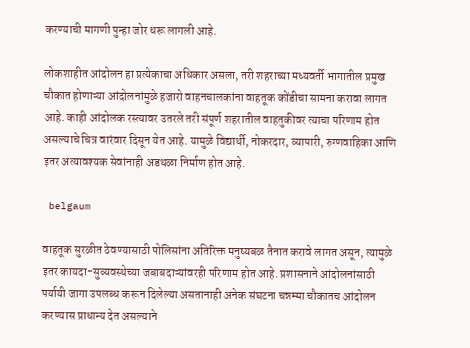करण्याची मागणी पुन्हा जोर धरू लागली आहे.

लोकशाहीत आंदोलन हा प्रत्येकाचा अधिकार असला, तरी शहराच्या मध्यवर्ती भागातील प्रमुख चौकात होणाऱ्या आंदोलनांमुळे हजारो वाहनचालकांना वाहतूक कोंडीचा सामना करावा लागत आहे. काही आंदोलक रस्त्यावर उतरले तरी संपूर्ण शहरातील वाहतुकीवर त्याचा परिणाम होत असल्याचे चित्र वारंवार दिसून येत आहे. यामुळे विद्यार्थी, नोकरदार, व्यापारी, रुग्णवाहिका आणि इतर अत्यावश्यक सेवांनाही अडथळा निर्माण होत आहे.

 belgaum

वाहतूक सुरळीत ठेवण्यासाठी पोलिसांना अतिरिक्त मनुष्यबळ तैनात करावे लागत असून, त्यामुळे इतर कायदा-सुव्यवस्थेच्या जबाबदाऱ्यांवरही परिणाम होत आहे. प्रशासनाने आंदोलनांसाठी पर्यायी जागा उपलब्ध करून दिलेल्या असतानाही अनेक संघटना चन्नम्मा चौकातच आंदोलन करण्यास प्राधान्य देत असल्याने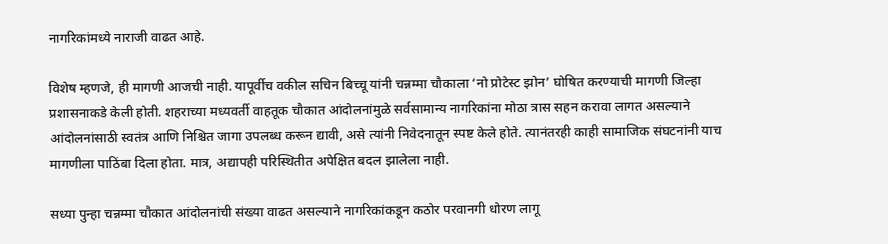नागरिकांमध्ये नाराजी वाढत आहे.

विशेष म्हणजे, ही मागणी आजची नाही. यापूर्वीच वकील सचिन बिच्चू यांनी चन्नम्मा चौकाला ‘नो प्रोटेस्ट झोन’ घोषित करण्याची मागणी जिल्हा प्रशासनाकडे केली होती. शहराच्या मध्यवर्ती वाहतूक चौकात आंदोलनांमुळे सर्वसामान्य नागरिकांना मोठा त्रास सहन करावा लागत असल्याने आंदोलनांसाठी स्वतंत्र आणि निश्चित जागा उपलब्ध करून द्यावी, असे त्यांनी निवेदनातून स्पष्ट केले होते. त्यानंतरही काही सामाजिक संघटनांनी याच मागणीला पाठिंबा दिला होता. मात्र, अद्यापही परिस्थितीत अपेक्षित बदल झालेला नाही.

सध्या पुन्हा चन्नम्मा चौकात आंदोलनांची संख्या वाढत असल्याने नागरिकांकडून कठोर परवानगी धोरण लागू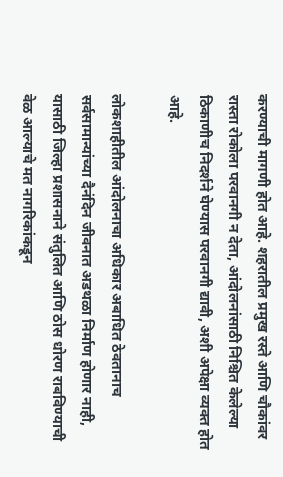करण्याची मागणी होत आहे. शहरातील प्रमुख रस्ते आणि चौकांवर रास्ता रोकोला परवानगी न देता, आंदोलनांसाठी निश्चित केलेल्या ठिकाणीच निदर्शने घेण्यास परवानगी द्यावी, अशी अपेक्षा व्यक्त होत आहे.

लोकशाहीतील आंदोलनाचा अधिकार अबाधित ठेवतानाच सर्वसामान्यांच्या दैनंदिन जीवनात अडथळा निर्माण होणार नाही, यासाठी जिल्हा प्रशासनाने संतुलित आणि ठोस धोरण राबविण्याची वेळ आल्याचे मत नागरिकांकडून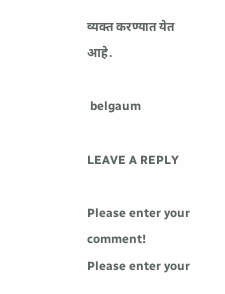व्यक्त करण्यात येत आहे.

 belgaum

LEAVE A REPLY

Please enter your comment!
Please enter your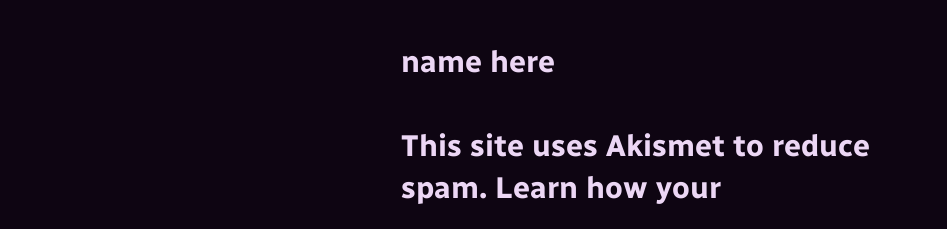name here

This site uses Akismet to reduce spam. Learn how your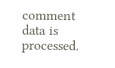comment data is processed.